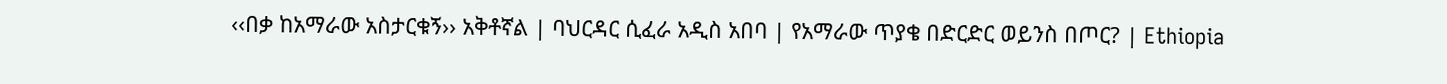‹‹በቃ ከአማራው አስታርቁኝ›› አቅቶኛል | ባህርዳር ሲፈራ አዲስ አበባ | የአማራው ጥያቄ በድርድር ወይንስ በጦር? | Ethiopia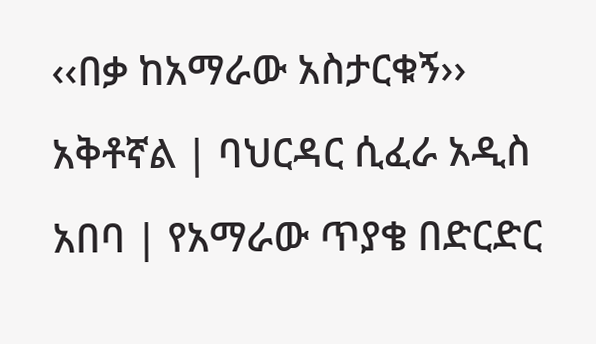‹‹በቃ ከአማራው አስታርቁኝ›› አቅቶኛል | ባህርዳር ሲፈራ አዲስ አበባ | የአማራው ጥያቄ በድርድር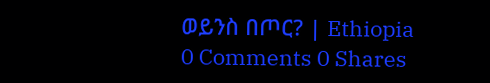ወይንስ በጦር? | Ethiopia
0 Comments 0 Shares